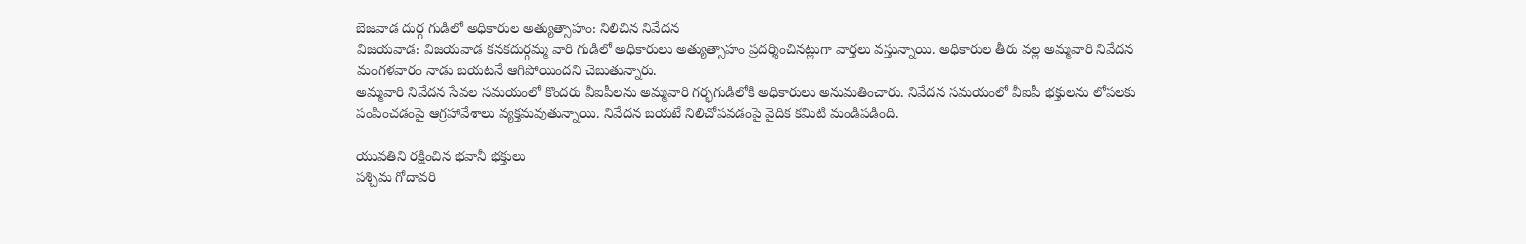బెజవాడ దుర్గ గుడిలో అధికారుల అత్యుత్సాహం: నిలిచిన నివేదన
విజయవాడ: విజయవాడ కనకదుర్గమ్మ వారి గుడిలో అధికారులు అత్యుత్సాహం ప్రదర్శించినట్లుగా వార్తలు వస్తున్నాయి. అధికారుల తీరు వల్ల అమ్మవారి నివేదన మంగళవారం నాడు బయటనే ఆగిపోయిందని చెబుతున్నారు.
అమ్మవారి నివేదన సేవల సమయంలో కొందరు వీఐపీలను అమ్మవారి గర్భగుడిలోకి అధికారులు అనుమతించారు. నివేదన సమయంలో వీఐపీ భక్తులను లోపలకు పంపించడంపై ఆగ్రహావేశాలు వ్యక్తమవుతున్నాయి. నివేదన బయటే నిలిచోపవడంపై వైదిక కమిటి మండిపడింది.

యువతిని రక్షించిన భవానీ భక్తులు
పశ్చిమ గోదావరి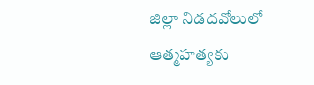జిల్లా నిడదవోలులో ఆత్మహత్యకు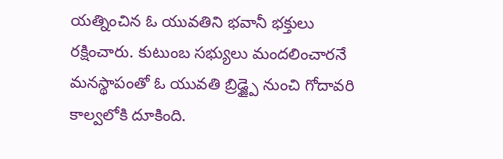యత్నించిన ఓ యువతిని భవానీ భక్తులు రక్షించారు. కుటుంబ సభ్యులు మందలించారనే మనస్థాపంతో ఓ యువతి బ్రిడ్జ్పై నుంచి గోదావరి కాల్వలోకి దూకింది.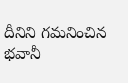దీనిని గమనించిన భవానీ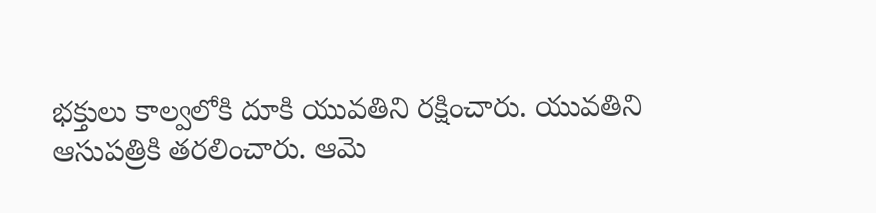భక్తులు కాల్వలోకి దూకి యువతిని రక్షించారు. యువతిని ఆసుపత్రికి తరలించారు. ఆమె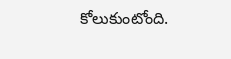కోలుకుంటోంది.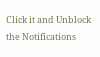Click it and Unblock the Notifications